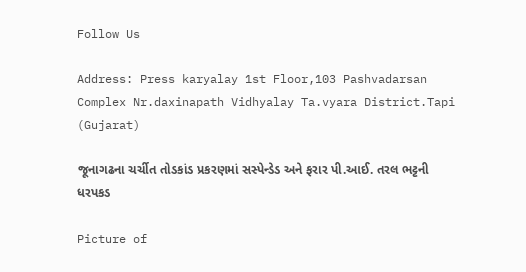Follow Us

Address: Press karyalay 1st Floor,103 Pashvadarsan Complex Nr.daxinapath Vidhyalay Ta.vyara District.Tapi (Gujarat)

જૂનાગઢના ચર્ચીત તોડકાંડ પ્રકરણમાં સસ્પેન્ડેડ અને ફરાર પી.આઈ. તરલ ભટ્ટની ધરપકડ

Picture of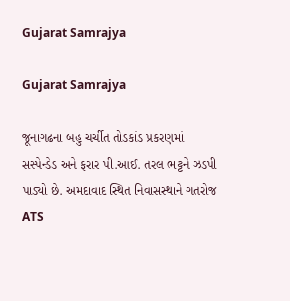Gujarat Samrajya

Gujarat Samrajya

જૂનાગઢના બહુ ચર્ચીત તોડકાંડ પ્રકરણમાં સસ્પેન્ડેડ અને ફરાર પી.આઈ. તરલ ભટ્ટને ઝડપી પાડ્યો છે. અમદાવાદ સ્થિત નિવાસસ્થાને ગતરોજ ATS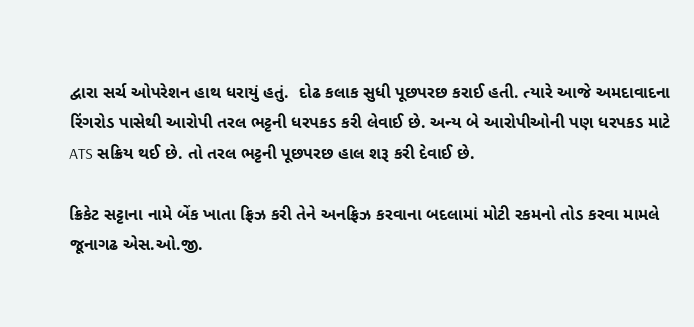દ્વારા સર્ચ ઓપરેશન હાથ ધરાયું હતું.  દોઢ કલાક સુધી પૂછપરછ કરાઈ હતી. ત્યારે આજે અમદાવાદના રિંગરોડ પાસેથી આરોપી તરલ ભટ્ટની ધરપકડ કરી લેવાઈ છે. અન્ય બે આરોપીઓની પણ ધરપકડ માટે ATS સક્રિય થઈ છે. તો તરલ ભટ્ટની પૂછપરછ હાલ શરૂ કરી દેવાઈ છે.

ક્રિકેટ સટ્ટાના નામે બેંક ખાતા ફ્રિઝ કરી તેને અનફ્રિઝ કરવાના બદલામાં મોટી રકમનો તોડ કરવા મામલે જૂનાગઢ એસ.ઓ.જી.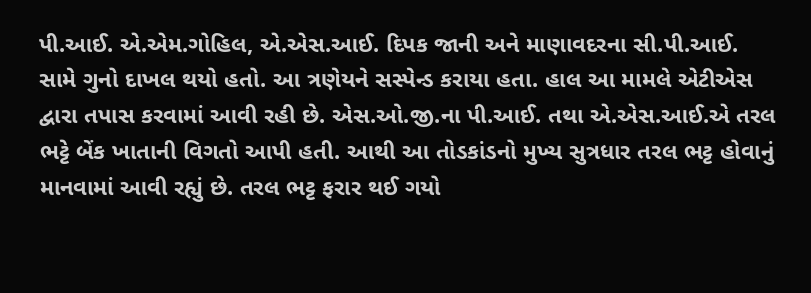પી.આઈ. એ.એમ.ગોહિલ, એ.એસ.આઈ. દિપક જાની અને માણાવદરના સી.પી.આઈ. સામે ગુનો દાખલ થયો હતો. આ ત્રણેયને સસ્પેન્ડ કરાયા હતા. હાલ આ મામલે એટીએસ દ્વારા તપાસ કરવામાં આવી રહી છે. એસ.ઓ.જી.ના પી.આઈ. તથા એ.એસ.આઈ.એ તરલ ભટ્ટે બેંક ખાતાની વિગતો આપી હતી. આથી આ તોડકાંડનો મુખ્ય સુત્રધાર તરલ ભટ્ટ હોવાનું માનવામાં આવી રહ્યું છે. તરલ ભટ્ટ ફરાર થઈ ગયો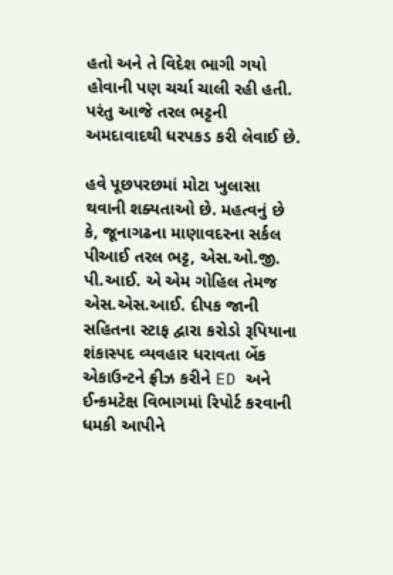હતો અને તે વિદેશ ભાગી ગયો હોવાની પણ ચર્ચા ચાલી રહી હતી. પરંતુ આજે તરલ ભટ્ટની અમદાવાદથી ધરપકડ કરી લેવાઈ છે.

હવે પૂછપરછમાં મોટા ખુલાસા થવાની શક્યતાઓ છે. મહત્વનું છે કે, જૂનાગઢના માણાવદરના સર્કલ પીઆઈ તરલ ભટ્ટ, એસ.ઓ.જી. પી.આઈ. એ એમ ગોહિલ તેમજ એસ.એસ.આઈ. દીપક જાની સહિતના સ્ટાફ દ્વારા કરોડો રૂપિયાના શંકાસ્પદ વ્યવહાર ધરાવતા બેંક એકાઉન્ટને ફ્રીઝ કરીને ED અને ઈન્કમટેક્ષ વિભાગમાં રિપોર્ટ કરવાની ધમકી આપીને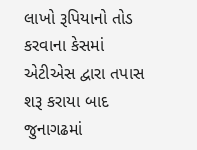લાખો રૂપિયાનો તોડ કરવાના કેસમાં એટીએસ દ્વારા તપાસ શરૂ કરાયા બાદ જુનાગઢમાં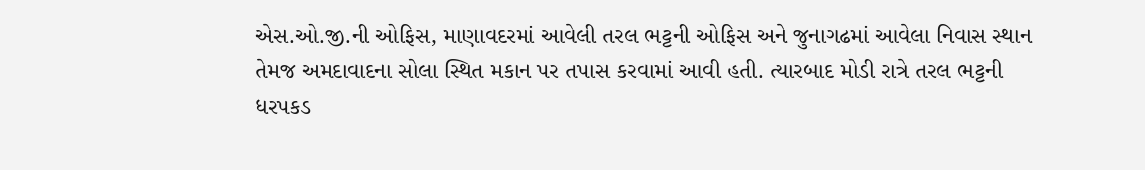એસ.ઓ.જી.ની ઓફિસ, માણાવદરમાં આવેલી તરલ ભટ્ટની ઓફિસ અને જુનાગઢમાં આવેલા નિવાસ સ્થાન તેમજ અમદાવાદના સોલા સ્થિત મકાન પર તપાસ કરવામાં આવી હતી. ત્યારબાદ મોડી રાત્રે તરલ ભટ્ટની ધરપકડ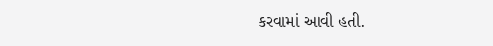કરવામાં આવી હતી.